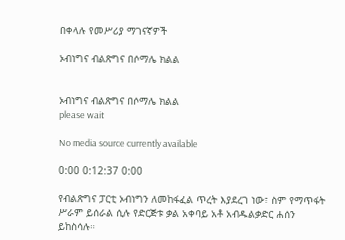በቀላሉ የመሥሪያ ማገናኛዎች

ኦብነግና ብልጽግና በሶማሌ ክልል


ኦብነግና ብልጽግና በሶማሌ ክልል
please wait

No media source currently available

0:00 0:12:37 0:00

የብልጽግና ፓርቲ ኦብነግን ለመከፋፈል ጥረት እያደረገ ነው፣ ስም የማጥፋት ሥራም ይሰራል ሲሉ የድርጅቱ ቃል አቀባይ አቶ አብዱልቃድር ሐሰን ይከስሳሉ።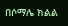በሶማሌ ክልል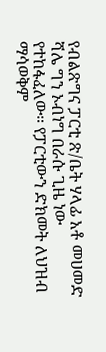የብልጽግና ፓርቲ ጽ/ቤት ሃላፊ አቶ መሀመድ ሻሌ ግን ኦብነግ በራሱ ጊዜ ነው የተከፋፈለው። የፓርቲውን ድክመት ለህዝብ ማሳወቅም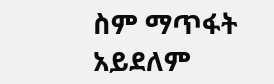ስም ማጥፋት አይደለም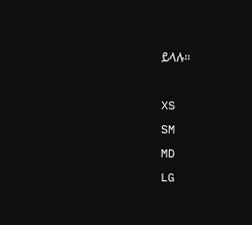ይላሉ።

XS
SM
MD
LG